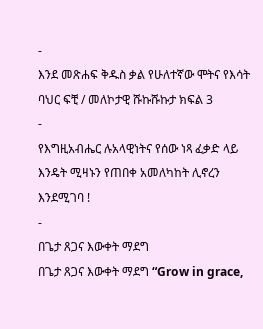-
እንደ መጽሐፍ ቅዱስ ቃል የሁለተኛው ሞትና የእሳት ባህር ፍቺ / መለኮታዊ ሹኩሹኩታ ክፍል 3
-
የእግዚአብሔር ሉአላዊነትና የሰው ነጻ ፈቃድ ላይ እንዴት ሚዛኑን የጠበቀ አመለካከት ሊኖረን እንደሚገባ !
-
በጌታ ጸጋና እውቀት ማደግ
በጌታ ጸጋና እውቀት ማደግ “Grow in grace,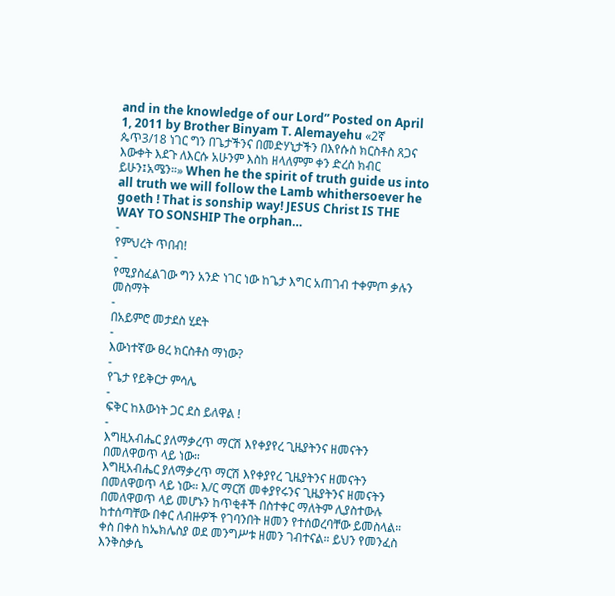and in the knowledge of our Lord” Posted on April 1, 2011 by Brother Binyam T. Alemayehu «2ኛ ጴጥ3/18 ነገር ግን በጌታችንና በመድሃኒታችን በእየሱስ ክርስቶስ ጸጋና እውቀት እደጉ ለእርሱ አሁንም እስከ ዘላለምም ቀን ድረስ ክብር ይሁን፤አሜን።» When he the spirit of truth guide us into all truth we will follow the Lamb whithersoever he goeth ! That is sonship way! JESUS Christ IS THE WAY TO SONSHIP The orphan…
-
የምህረት ጥበብ!
-
የሚያስፈልገው ግን አንድ ነገር ነው ከጌታ እግር አጠገብ ተቀምጦ ቃሉን መስማት
-
በአይምሮ መታደስ ሂደት
-
እውነተኛው ፀረ ክርስቶስ ማነው?
-
የጌታ የይቅርታ ምሳሌ
-
ፍቅር ከእውነት ጋር ደስ ይለዋል !
-
እግዚአብሔር ያለማቃረጥ ማርሽ እየቀያየረ ጊዜያትንና ዘመናትን በመለዋወጥ ላይ ነው።
እግዚአብሔር ያለማቃረጥ ማርሽ እየቀያየረ ጊዜያትንና ዘመናትን በመለዋወጥ ላይ ነው። እ/ር ማርሽ መቀያየሩንና ጊዜያትንና ዘመናትን በመለዋወጥ ላይ መሆኑን ከጥቂቶች በስተቀር ማለትም ሊያስተውሉ ከተሰጣቸው በቀር ለብዙዎች የገባንበት ዘመን የተሰወረባቸው ይመስላል። ቀስ በቀስ ከኤክሌስያ ወደ መንግሥቱ ዘመን ገብተናል። ይህን የመንፈስ እንቅስቃሴ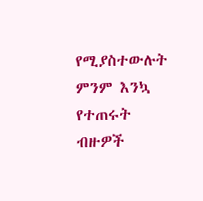የሚያስተውሉት ምንም እንኳ የተጠሩት ብዙዎች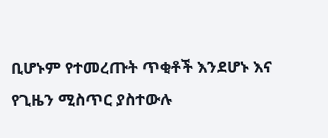ቢሆኑም የተመረጡት ጥቂቶች እንደሆኑ እና የጊዜን ሚስጥር ያስተውሉ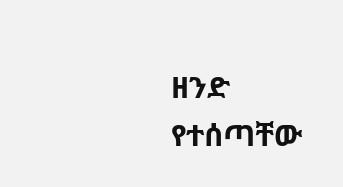ዘንድ የተሰጣቸው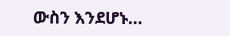ውስን እንደሆኑ…